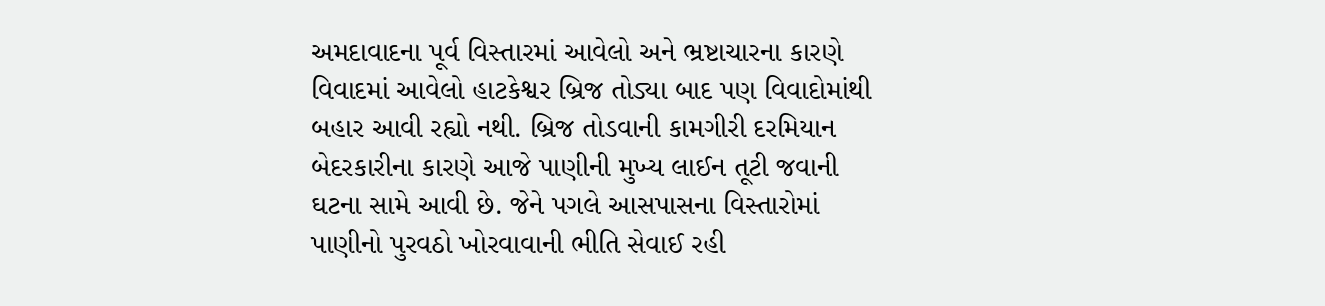અમદાવાદના પૂર્વ વિસ્તારમાં આવેલો અને ભ્રષ્ટાચારના કારણે વિવાદમાં આવેલો હાટકેશ્વર બ્રિજ તોડ્યા બાદ પણ વિવાદોમાંથી બહાર આવી રહ્યો નથી. બ્રિજ તોડવાની કામગીરી દરમિયાન બેદરકારીના કારણે આજે પાણીની મુખ્ય લાઈન તૂટી જવાની ઘટના સામે આવી છે. જેને પગલે આસપાસના વિસ્તારોમાં પાણીનો પુરવઠો ખોરવાવાની ભીતિ સેવાઈ રહી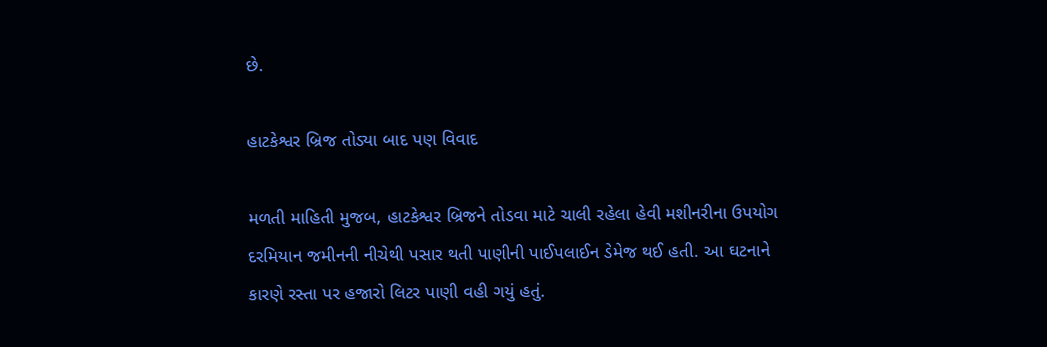છે.

હાટકેશ્વર બ્રિજ તોડ્યા બાદ પણ વિવાદ

મળતી માહિતી મુજબ, હાટકેશ્વર બ્રિજને તોડવા માટે ચાલી રહેલા હેવી મશીનરીના ઉપયોગ દરમિયાન જમીનની નીચેથી પસાર થતી પાણીની પાઈપલાઈન ડેમેજ થઈ હતી. આ ઘટનાને કારણે રસ્તા પર હજારો લિટર પાણી વહી ગયું હતું.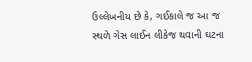ઉલ્લેખનીય છે કે, ગઈકાલે જ આ જ સ્થળે ગેસ લાઈન લીકેજ થવાની ઘટના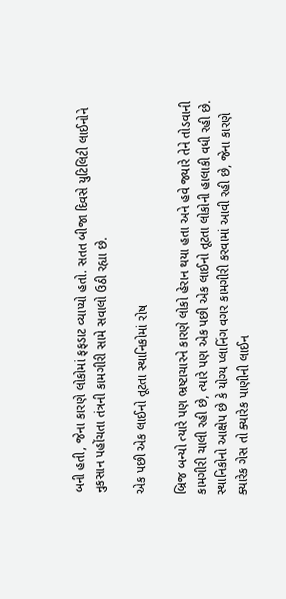બની હતી, જેના કારણે લોકોમાં ફફડાટ વ્યાપ્યો હતો. સતત બીજા દિવસે યુટિલિટી લાઈનોને નુકસાન પહોંચતા તંત્રની કામગીરી સામે સવાલો ઉઠી રહ્યા છે.

એક પછી એક લાઈનો તૂટતા સ્થાનિકોમાં રોષ

બ્રિજ બન્યો ત્યારે પણ ભ્રષ્ટાચારને કારણે લોકો હેરાન થયા હતા અને હવે જ્યારે તેને તોડવાની કામગીરી ચાલી રહી છે, ત્યારે પણ એક પછી એક લાઈનો તૂટતા લોકોની હાલાકી વધી રહી છે. સ્થાનિકોનો આક્ષેપ છે કે યોગ્ય પ્લાનિંગ વગર કામગીરી કરવામાં આવી રહી છે, જેના કારણે ક્યારેક ગેસ તો ક્યારેક પાણીની લાઈન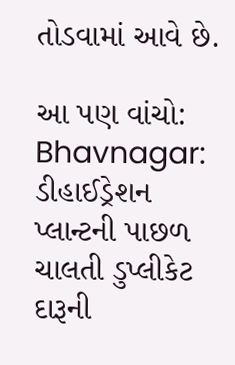તોડવામાં આવે છે.

આ પણ વાંચો: Bhavnagar: ડીહાઈડ્રેશન પ્લાન્ટની પાછળ ચાલતી ડુપ્લીકેટ દારૂની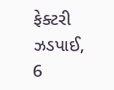ફેક્ટરી ઝડપાઈ, 6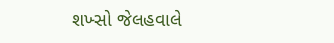શખ્સો જેલહવાલે